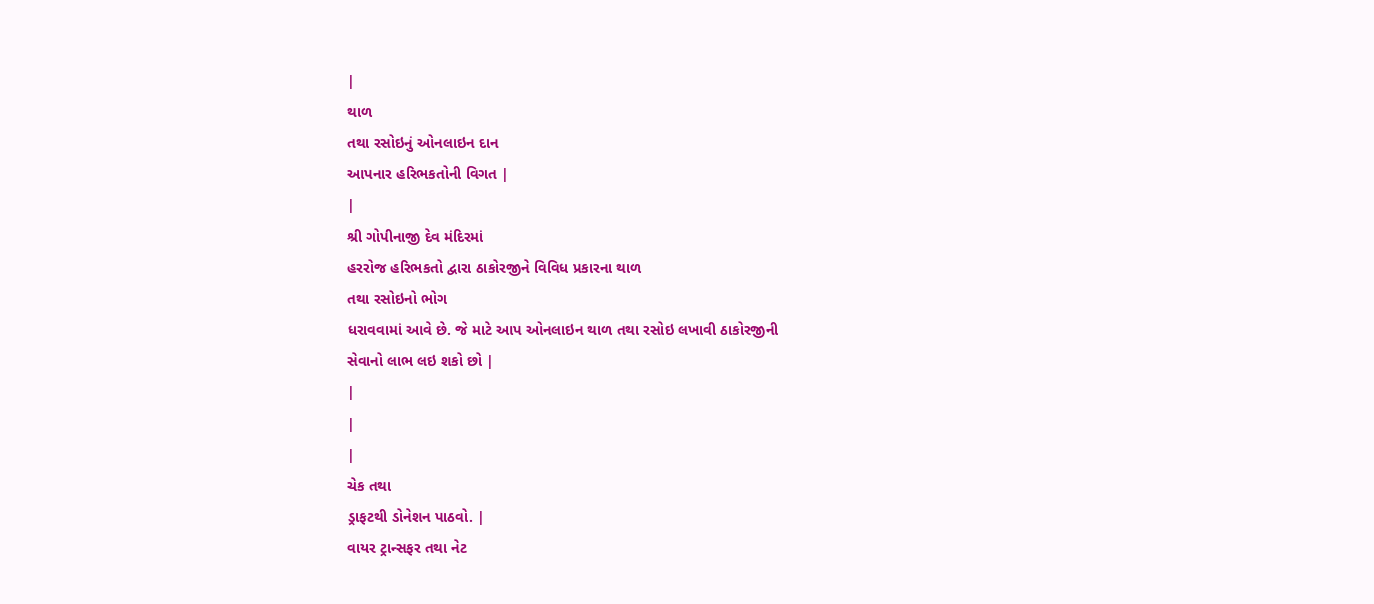|
થાળ
તથા રસોઇનું ઓનલાઇન દાન
આપનાર હરિભકતોની વિગત |
|
શ્રી ગોપીનાજી દેવ મંદિરમાં
હરરોજ હરિભકતો દ્વારા ઠાકોરજીને વિવિધ પ્રકારના થાળ
તથા રસોઇનો ભોગ
ધરાવવામાં આવે છે. જે માટે આપ ઓનલાઇન થાળ તથા રસોઇ લખાવી ઠાકોરજીની
સેવાનો લાભ લઇ શકો છો |
|
|
|
ચેક તથા
ડ્રાફટથી ડોનેશન પાઠવો. |
વાયર ટ્રાન્સફર તથા નેટ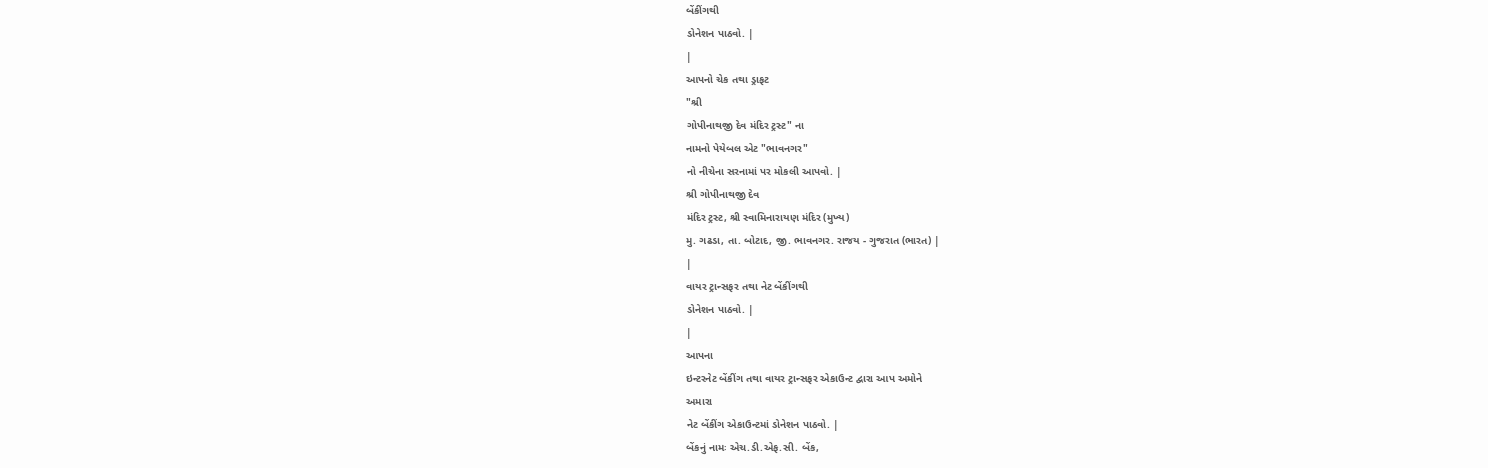બેંકીંગથી
ડોનેશન પાઠવો. |
|
આપનો ચેક તથા ડ્રાફટ
"શ્રી
ગોપીનાથજી દેવ મંદિર ટ્રસ્ટ" ના
નામનો પેયેબલ એટ "ભાવનગર"
નો નીચેના સરનામાં પર મોકલી આપવો. |
શ્રી ગોપીનાથજી દેવ
મંદિર ટ્રસ્ટ, શ્રી સ્વામિનારાયણ મંદિર (મુખ્ય)
મુ. ગઢડા, તા. બોટાદ, જી. ભાવનગર. રાજય - ગુજરાત (ભારત) |
|
વાયર ટ્રાન્સફર તથા નેટ બેંકીંગથી
ડોનેશન પાઠવો. |
|
આપના
ઇન્ટરનેટ બેંકીંગ તથા વાયર ટ્રાન્સફર એકાઉન્ટ દ્વારા આપ અમોને
અમારા
નેટ બેંકીંગ એકાઉન્ટમાં ડોનેશન પાઠવો. |
બેંકનું નામઃ એચ.ડી.એફ.સી. બેંક,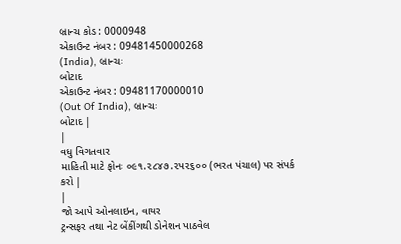બ્રાન્ચ કોડ : 0000948
એકાઉન્ટ નંબર : 09481450000268
(India), બ્રાન્ચઃ
બોટાદ
એકાઉન્ટ નંબર : 09481170000010
(Out Of India), બ્રાન્ચઃ
બોટાદ |
|
વધુ વિગતવાર
માહિતી માટે ફોનઃ ૦૯૧.૨૮૪૭.૨પ૨૬૦૦ (ભરત પંચાલ) પર સંપર્ક કરો |
|
જો આપે ઓનલાઇન, વાયર
ટ્રન્સફર તથા નેટ બેંકીંગથી ડોનેશન પાઠવેલ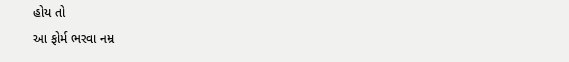હોય તો
આ ફોર્મ ભરવા નમ્ર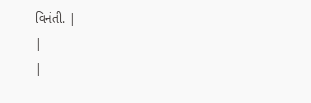વિનંતી. |
|
|